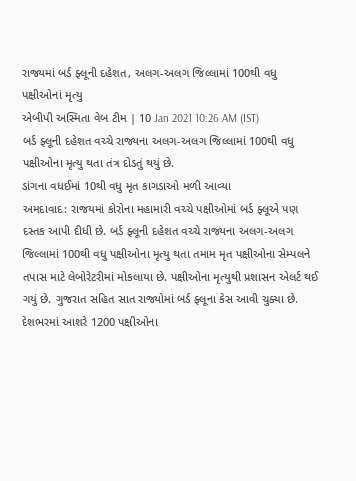રાજ્યમાં બર્ડ ફ્લૂની દહેશત, અલગ-અલગ જિલ્લામાં 100થી વધુ પક્ષીઓનાં મૃત્યુ
એબીપી અસ્મિતા વેબ ટીમ | 10 Jan 2021 10:26 AM (IST)
બર્ડ ફ્લૂની દહેશત વચ્ચે રાજ્યના અલગ-અલગ જિલ્લામાં 100થી વધુ પક્ષીઓના મૃત્યુ થતા તંત્ર દોડતું થયું છે.
ડાંગના વધઈમાં 10થી વધુ મૃત કાગડાઓ મળી આવ્યા
અમદાવાદ: રાજયમાં કોરોના મહામારી વચ્ચે પક્ષીઓમાં બર્ડ ફ્લૂએ પણ દસ્તક આપી દીધી છે. બર્ડ ફ્લૂની દહેશત વચ્ચે રાજ્યના અલગ-અલગ જિલ્લામાં 100થી વધુ પક્ષીઓના મૃત્યુ થતા તમામ મૃત પક્ષીઓના સેમ્પલને તપાસ માટે લેબોરેટરીમાં મોકલાયા છે. પક્ષીઓના મૃત્યુથી પ્રશાસન એલર્ટ થઈ ગયું છે. ગુજરાત સહિત સાત રાજ્યોમાં બર્ડ ફ્લૂના કેસ આવી ચુક્યા છે. દેશભરમાં આશરે 1200 પક્ષીઓના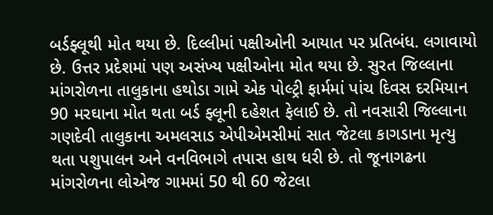બર્ડફ્લૂથી મોત થયા છે. દિલ્લીમાં પક્ષીઓની આયાત પર પ્રતિબંધ. લગાવાયો છે. ઉત્તર પ્રદેશમાં પણ અસંખ્ય પક્ષીઓના મોત થયા છે. સુરત જિલ્લાના માંગરોળના તાલુકાના હથોડા ગામે એક પોલ્ટ્રી ફાર્મમાં પાંચ દિવસ દરમિયાન 90 મરઘાના મોત થતા બર્ડ ફ્લૂની દહેશત ફેલાઈ છે. તો નવસારી જિલ્લાના ગણદેવી તાલુકાના અમલસાડ એપીએમસીમાં સાત જેટલા કાગડાના મૃત્યુ થતા પશુપાલન અને વનવિભાગે તપાસ હાથ ધરી છે. તો જૂનાગઢના માંગરોળના લોએજ ગામમાં 50 થી 60 જેટલા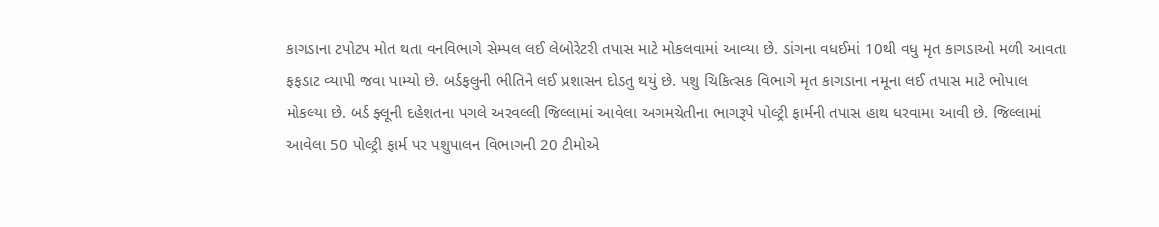કાગડાના ટપોટપ મોત થતા વનવિભાગે સેમ્પલ લઈ લેબોરેટરી તપાસ માટે મોકલવામાં આવ્યા છે. ડાંગના વધઈમાં 10થી વધુ મૃત કાગડાઓ મળી આવતા ફફડાટ વ્યાપી જવા પામ્યો છે. બર્ડફલુની ભીતિને લઈ પ્રશાસન દોડતુ થયું છે. પશુ ચિકિત્સક વિભાગે મૃત કાગડાના નમૂના લઈ તપાસ માટે ભોપાલ મોકલ્યા છે. બર્ડ ફ્લૂની દહેશતના પગલે અરવલ્લી જિલ્લામાં આવેલા અગમચેતીના ભાગરૂપે પોલ્ટ્રી ફાર્મની તપાસ હાથ ધરવામા આવી છે. જિલ્લામાં આવેલા 50 પોલ્ટ્રી ફાર્મ પર પશુપાલન વિભાગની 20 ટીમોએ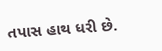તપાસ હાથ ધરી છે.